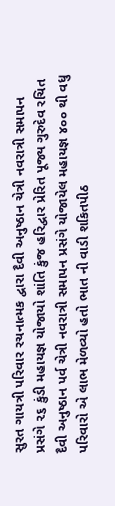સુરત ગાયત્રી પરિવાર રચનાત્મક દ્વારા દૈવી અનુષ્ઠાન ચેત્રી નવરાત્રી સમાપન પ્રસંગે ૨૬ કુંડી મહાયજ્ઞ યોજાયો શાંતિ કુંજ હરિદ્વાર પ્રેરિત પૂજ્ય ગુરુદેવ રચિત દૈવી અનુષ્ઠાન પર્વ ચેત્રી નવરાત્રી સમાપન પ્રસંગે યોજાયેલ મહાયજ્ઞ ૪૦૦ થી વધુ પરિવારો એ લાભ મેળવ્યો હતો ભાત ની વાડી શકિતપીઠ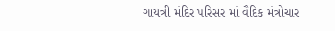ગાયત્રી મંદિર પરિસર માં વૈદિક મંત્રોચાર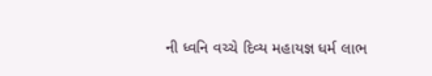ની ધ્વનિ વચ્ચે દિવ્ય મહાયજ્ઞ ધર્મ લાભ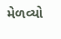મેળવ્યો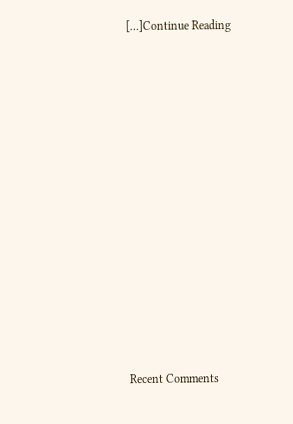[…]Continue Reading


















Recent Comments